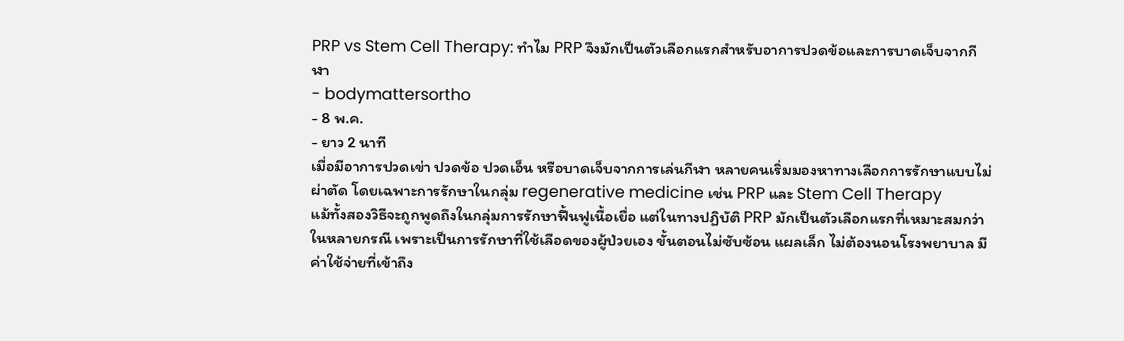PRP vs Stem Cell Therapy: ทำไม PRP จึงมักเป็นตัวเลือกแรกสำหรับอาการปวดข้อและการบาดเจ็บจากกีฬา
- bodymattersortho
- 8 พ.ค.
- ยาว 2 นาที
เมื่อมีอาการปวดเข่า ปวดข้อ ปวดเอ็น หรือบาดเจ็บจากการเล่นกีฬา หลายคนเริ่มมองหาทางเลือกการรักษาแบบไม่ผ่าตัด โดยเฉพาะการรักษาในกลุ่ม regenerative medicine เช่น PRP และ Stem Cell Therapy
แม้ทั้งสองวิธีจะถูกพูดถึงในกลุ่มการรักษาฟื้นฟูเนื้อเยื่อ แต่ในทางปฏิบัติ PRP มักเป็นตัวเลือกแรกที่เหมาะสมกว่าในหลายกรณี เพราะเป็นการรักษาที่ใช้เลือดของผู้ป่วยเอง ขั้นตอนไม่ซับซ้อน แผลเล็ก ไม่ต้องนอนโรงพยาบาล มีค่าใช้จ่ายที่เข้าถึง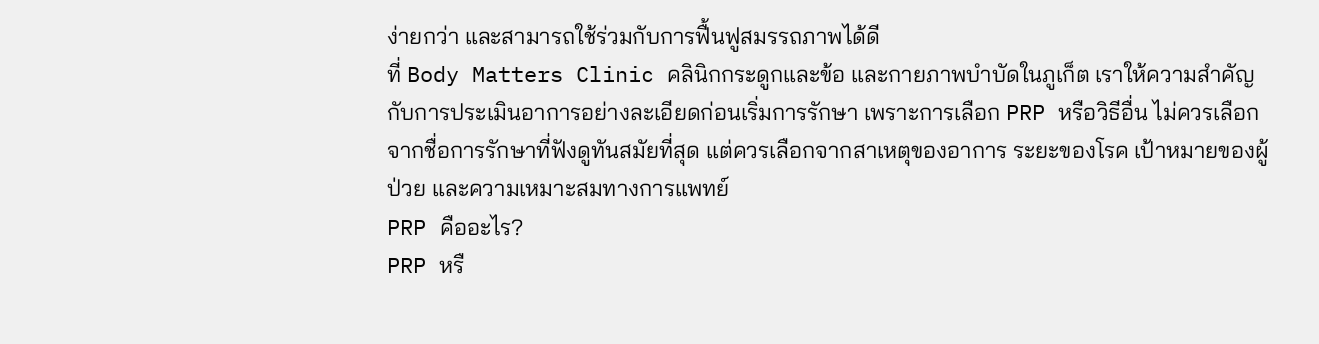ง่ายกว่า และสามารถใช้ร่วมกับการฟื้นฟูสมรรถภาพได้ดี
ที่ Body Matters Clinic คลินิกกระดูกและข้อ และกายภาพบำบัดในภูเก็ต เราให้ความสำคัญกับการประเมินอาการอย่างละเอียดก่อนเริ่มการรักษา เพราะการเลือก PRP หรือวิธีอื่น ไม่ควรเลือกจากชื่อการรักษาที่ฟังดูทันสมัยที่สุด แต่ควรเลือกจากสาเหตุของอาการ ระยะของโรค เป้าหมายของผู้ป่วย และความเหมาะสมทางการแพทย์
PRP คืออะไร?
PRP หรื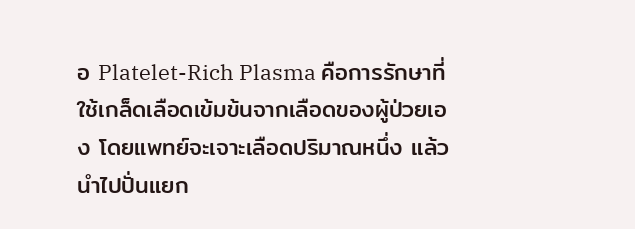อ Platelet-Rich Plasma คือการรักษาที่ใช้เกล็ดเลือดเข้มข้นจากเลือดของผู้ป่วยเอง โดยแพทย์จะเจาะเลือดปริมาณหนึ่ง แล้วนำไปปั่นแยก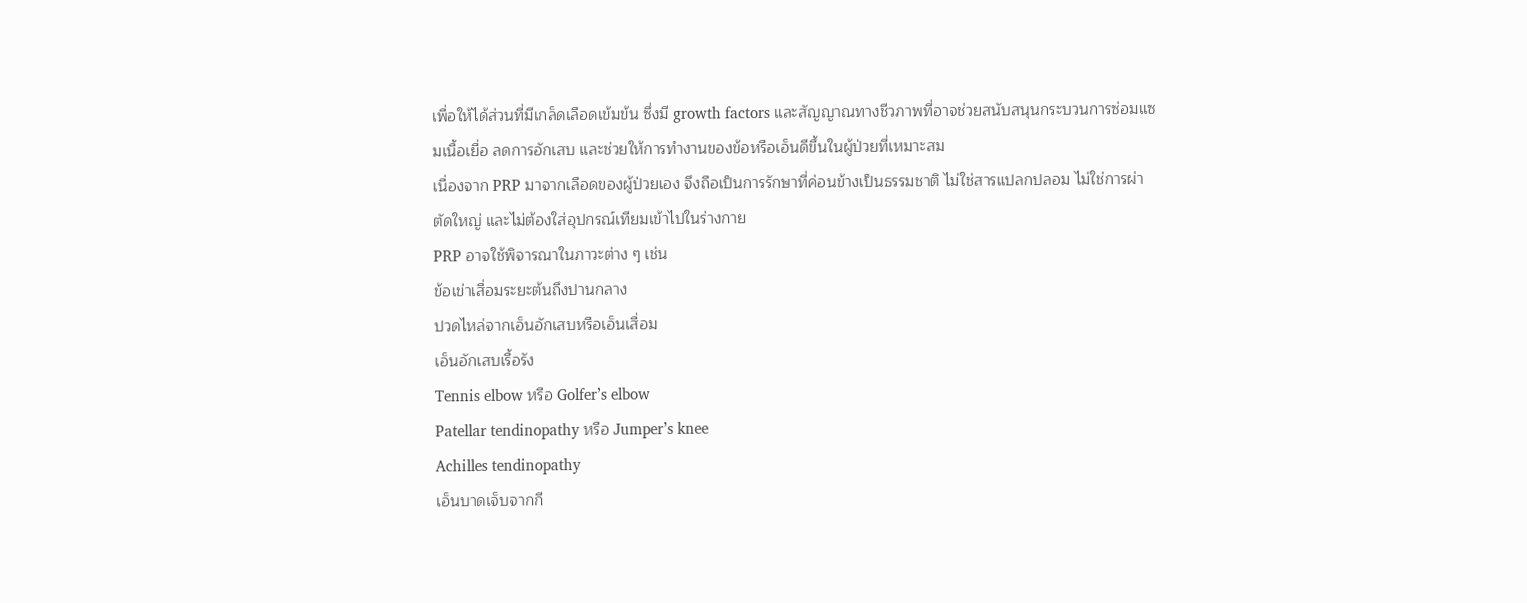เพื่อให้ได้ส่วนที่มีเกล็ดเลือดเข้มข้น ซึ่งมี growth factors และสัญญาณทางชีวภาพที่อาจช่วยสนับสนุนกระบวนการซ่อมแซมเนื้อเยื่อ ลดการอักเสบ และช่วยให้การทำงานของข้อหรือเอ็นดีขึ้นในผู้ป่วยที่เหมาะสม
เนื่องจาก PRP มาจากเลือดของผู้ป่วยเอง จึงถือเป็นการรักษาที่ค่อนข้างเป็นธรรมชาติ ไม่ใช่สารแปลกปลอม ไม่ใช่การผ่าตัดใหญ่ และไม่ต้องใส่อุปกรณ์เทียมเข้าไปในร่างกาย
PRP อาจใช้พิจารณาในภาวะต่าง ๆ เช่น
ข้อเข่าเสื่อมระยะต้นถึงปานกลาง
ปวดไหล่จากเอ็นอักเสบหรือเอ็นเสื่อม
เอ็นอักเสบเรื้อรัง
Tennis elbow หรือ Golfer’s elbow
Patellar tendinopathy หรือ Jumper’s knee
Achilles tendinopathy
เอ็นบาดเจ็บจากกี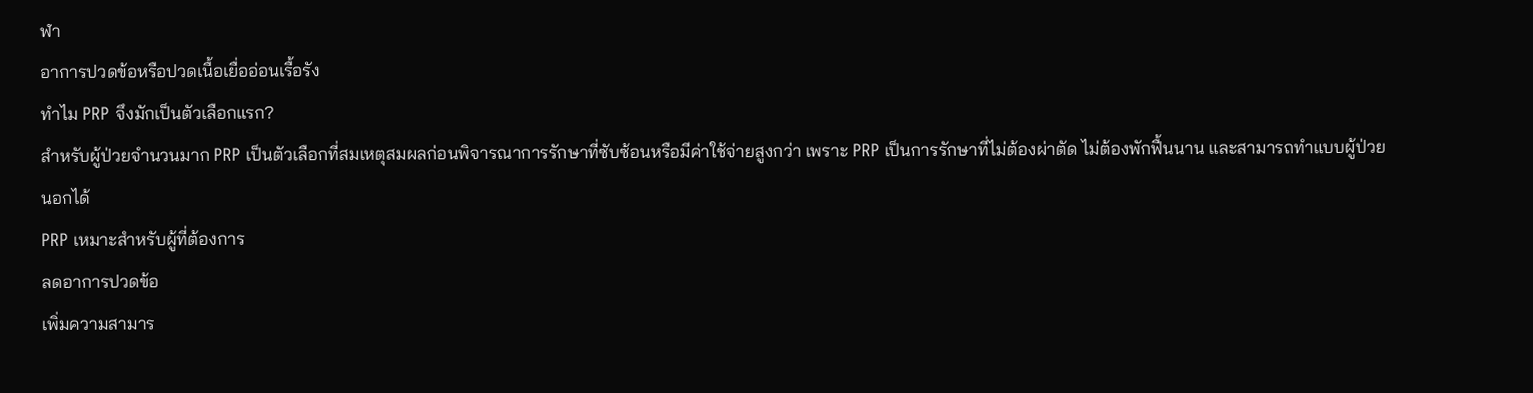ฬา
อาการปวดข้อหรือปวดเนื้อเยื่ออ่อนเรื้อรัง
ทำไม PRP จึงมักเป็นตัวเลือกแรก?
สำหรับผู้ป่วยจำนวนมาก PRP เป็นตัวเลือกที่สมเหตุสมผลก่อนพิจารณาการรักษาที่ซับซ้อนหรือมีค่าใช้จ่ายสูงกว่า เพราะ PRP เป็นการรักษาที่ไม่ต้องผ่าตัด ไม่ต้องพักฟื้นนาน และสามารถทำแบบผู้ป่วยนอกได้
PRP เหมาะสำหรับผู้ที่ต้องการ
ลดอาการปวดข้อ
เพิ่มความสามาร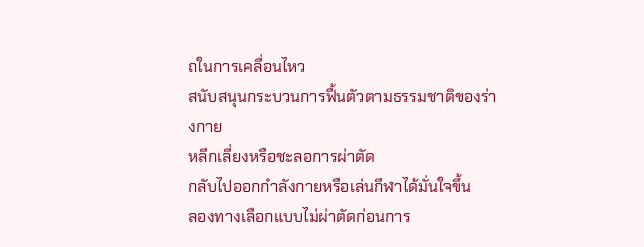ถในการเคลื่อนไหว
สนับสนุนกระบวนการฟื้นตัวตามธรรมชาติของร่างกาย
หลีกเลี่ยงหรือชะลอการผ่าตัด
กลับไปออกกำลังกายหรือเล่นกีฬาได้มั่นใจขึ้น
ลองทางเลือกแบบไม่ผ่าตัดก่อนการ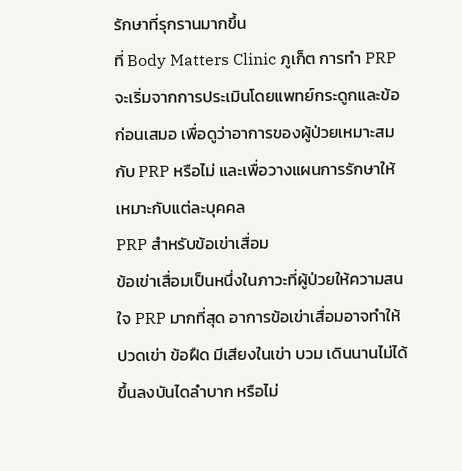รักษาที่รุกรานมากขึ้น
ที่ Body Matters Clinic ภูเก็ต การทำ PRP จะเริ่มจากการประเมินโดยแพทย์กระดูกและข้อก่อนเสมอ เพื่อดูว่าอาการของผู้ป่วยเหมาะสมกับ PRP หรือไม่ และเพื่อวางแผนการรักษาให้เหมาะกับแต่ละบุคคล
PRP สำหรับข้อเข่าเสื่อม
ข้อเข่าเสื่อมเป็นหนึ่งในภาวะที่ผู้ป่วยให้ความสนใจ PRP มากที่สุด อาการข้อเข่าเสื่อมอาจทำให้ปวดเข่า ข้อฝืด มีเสียงในเข่า บวม เดินนานไม่ได้ ขึ้นลงบันไดลำบาก หรือไม่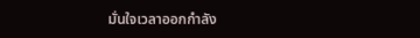มั่นใจเวลาออกกำลัง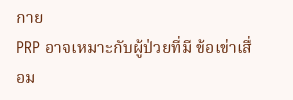กาย
PRP อาจเหมาะกับผู้ป่วยที่มี ข้อเข่าเสื่อม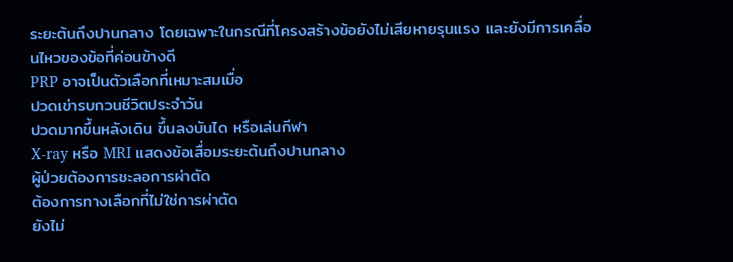ระยะต้นถึงปานกลาง โดยเฉพาะในกรณีที่โครงสร้างข้อยังไม่เสียหายรุนแรง และยังมีการเคลื่อนไหวของข้อที่ค่อนข้างดี
PRP อาจเป็นตัวเลือกที่เหมาะสมเมื่อ
ปวดเข่ารบกวนชีวิตประจำวัน
ปวดมากขึ้นหลังเดิน ขึ้นลงบันได หรือเล่นกีฬา
X-ray หรือ MRI แสดงข้อเสื่อมระยะต้นถึงปานกลาง
ผู้ป่วยต้องการชะลอการผ่าตัด
ต้องการทางเลือกที่ไม่ใช่การผ่าตัด
ยังไม่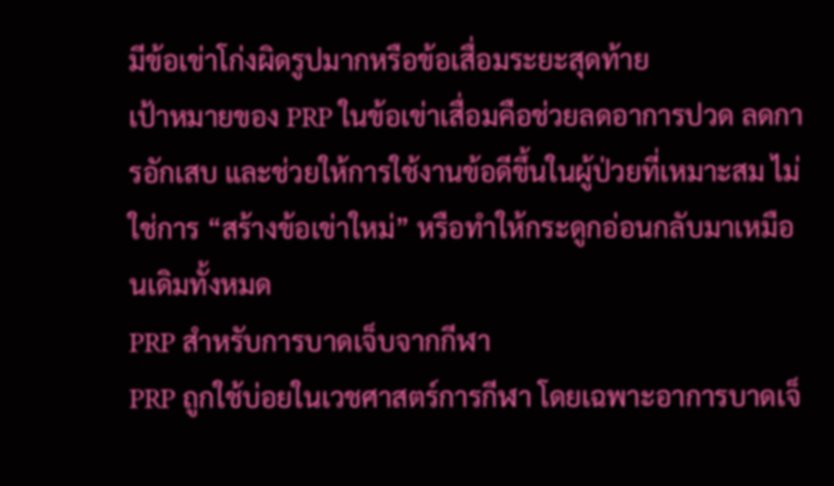มีข้อเข่าโก่งผิดรูปมากหรือข้อเสื่อมระยะสุดท้าย
เป้าหมายของ PRP ในข้อเข่าเสื่อมคือช่วยลดอาการปวด ลดการอักเสบ และช่วยให้การใช้งานข้อดีขึ้นในผู้ป่วยที่เหมาะสม ไม่ใช่การ “สร้างข้อเข่าใหม่” หรือทำให้กระดูกอ่อนกลับมาเหมือนเดิมทั้งหมด
PRP สำหรับการบาดเจ็บจากกีฬา
PRP ถูกใช้บ่อยในเวชศาสตร์การกีฬา โดยเฉพาะอาการบาดเจ็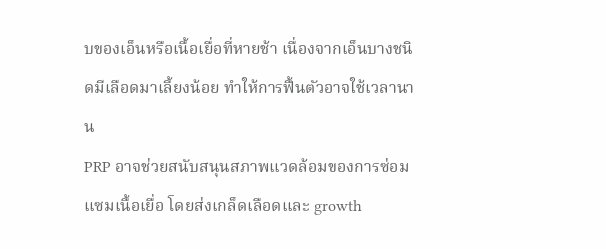บของเอ็นหรือเนื้อเยื่อที่หายช้า เนื่องจากเอ็นบางชนิดมีเลือดมาเลี้ยงน้อย ทำให้การฟื้นตัวอาจใช้เวลานาน
PRP อาจช่วยสนับสนุนสภาพแวดล้อมของการซ่อมแซมเนื้อเยื่อ โดยส่งเกล็ดเลือดและ growth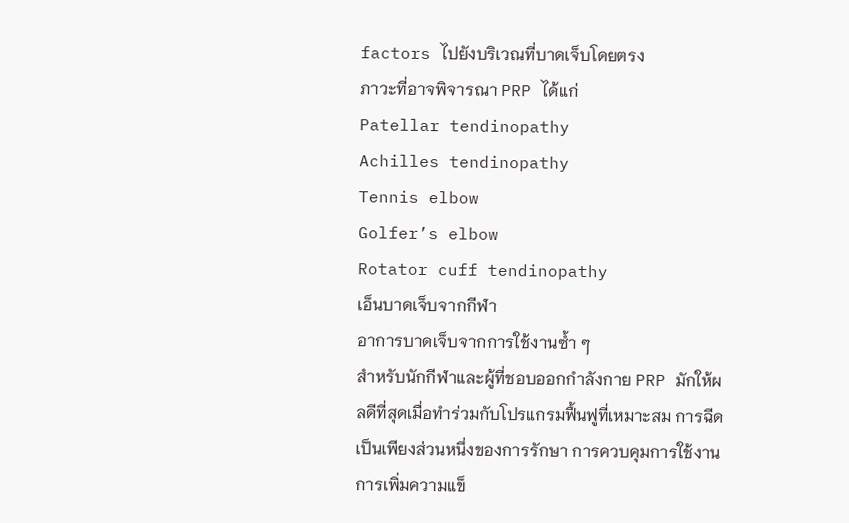factors ไปยังบริเวณที่บาดเจ็บโดยตรง
ภาวะที่อาจพิจารณา PRP ได้แก่
Patellar tendinopathy
Achilles tendinopathy
Tennis elbow
Golfer’s elbow
Rotator cuff tendinopathy
เอ็นบาดเจ็บจากกีฬา
อาการบาดเจ็บจากการใช้งานซ้ำ ๆ
สำหรับนักกีฬาและผู้ที่ชอบออกกำลังกาย PRP มักให้ผลดีที่สุดเมื่อทำร่วมกับโปรแกรมฟื้นฟูที่เหมาะสม การฉีดเป็นเพียงส่วนหนึ่งของการรักษา การควบคุมการใช้งาน การเพิ่มความแข็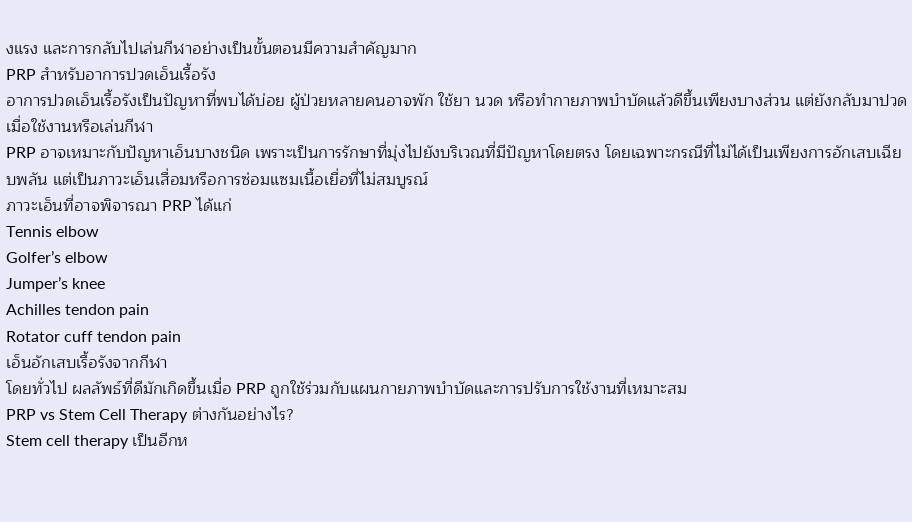งแรง และการกลับไปเล่นกีฬาอย่างเป็นขั้นตอนมีความสำคัญมาก
PRP สำหรับอาการปวดเอ็นเรื้อรัง
อาการปวดเอ็นเรื้อรังเป็นปัญหาที่พบได้บ่อย ผู้ป่วยหลายคนอาจพัก ใช้ยา นวด หรือทำกายภาพบำบัดแล้วดีขึ้นเพียงบางส่วน แต่ยังกลับมาปวดเมื่อใช้งานหรือเล่นกีฬา
PRP อาจเหมาะกับปัญหาเอ็นบางชนิด เพราะเป็นการรักษาที่มุ่งไปยังบริเวณที่มีปัญหาโดยตรง โดยเฉพาะกรณีที่ไม่ได้เป็นเพียงการอักเสบเฉียบพลัน แต่เป็นภาวะเอ็นเสื่อมหรือการซ่อมแซมเนื้อเยื่อที่ไม่สมบูรณ์
ภาวะเอ็นที่อาจพิจารณา PRP ได้แก่
Tennis elbow
Golfer’s elbow
Jumper’s knee
Achilles tendon pain
Rotator cuff tendon pain
เอ็นอักเสบเรื้อรังจากกีฬา
โดยทั่วไป ผลลัพธ์ที่ดีมักเกิดขึ้นเมื่อ PRP ถูกใช้ร่วมกับแผนกายภาพบำบัดและการปรับการใช้งานที่เหมาะสม
PRP vs Stem Cell Therapy ต่างกันอย่างไร?
Stem cell therapy เป็นอีกห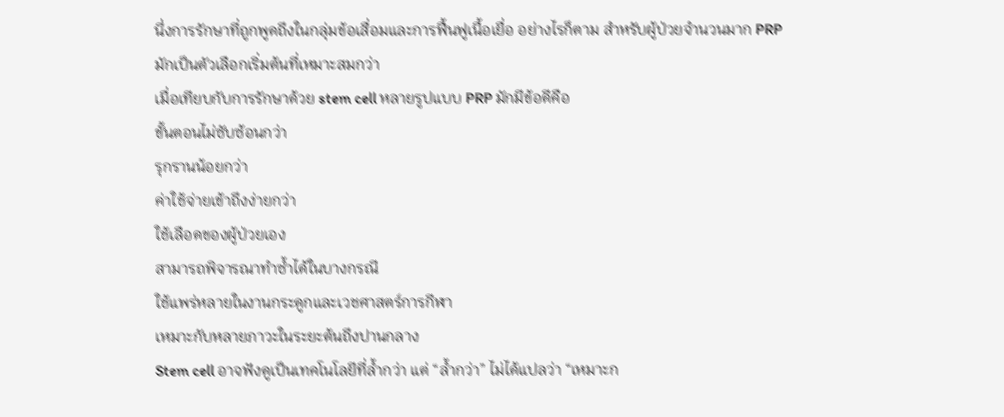นึ่งการรักษาที่ถูกพูดถึงในกลุ่มข้อเสื่อมและการฟื้นฟูเนื้อเยื่อ อย่างไรก็ตาม สำหรับผู้ป่วยจำนวนมาก PRP มักเป็นตัวเลือกเริ่มต้นที่เหมาะสมกว่า
เมื่อเทียบกับการรักษาด้วย stem cell หลายรูปแบบ PRP มักมีข้อดีคือ
ขั้นตอนไม่ซับซ้อนกว่า
รุกรานน้อยกว่า
ค่าใช้จ่ายเข้าถึงง่ายกว่า
ใช้เลือดของผู้ป่วยเอง
สามารถพิจารณาทำซ้ำได้ในบางกรณี
ใช้แพร่หลายในงานกระดูกและเวชศาสตร์การกีฬา
เหมาะกับหลายภาวะในระยะต้นถึงปานกลาง
Stem cell อาจฟังดูเป็นเทคโนโลยีที่ล้ำกว่า แต่ “ล้ำกว่า” ไม่ได้แปลว่า “เหมาะก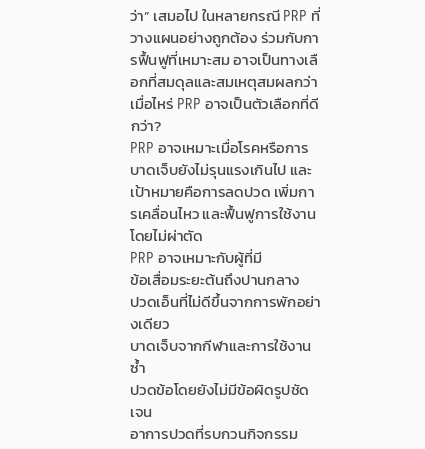ว่า” เสมอไป ในหลายกรณี PRP ที่วางแผนอย่างถูกต้อง ร่วมกับการฟื้นฟูที่เหมาะสม อาจเป็นทางเลือกที่สมดุลและสมเหตุสมผลกว่า
เมื่อไหร่ PRP อาจเป็นตัวเลือกที่ดีกว่า?
PRP อาจเหมาะเมื่อโรคหรือการบาดเจ็บยังไม่รุนแรงเกินไป และเป้าหมายคือการลดปวด เพิ่มการเคลื่อนไหว และฟื้นฟูการใช้งานโดยไม่ผ่าตัด
PRP อาจเหมาะกับผู้ที่มี
ข้อเสื่อมระยะต้นถึงปานกลาง
ปวดเอ็นที่ไม่ดีขึ้นจากการพักอย่างเดียว
บาดเจ็บจากกีฬาและการใช้งานซ้ำ
ปวดข้อโดยยังไม่มีข้อผิดรูปชัดเจน
อาการปวดที่รบกวนกิจกรรม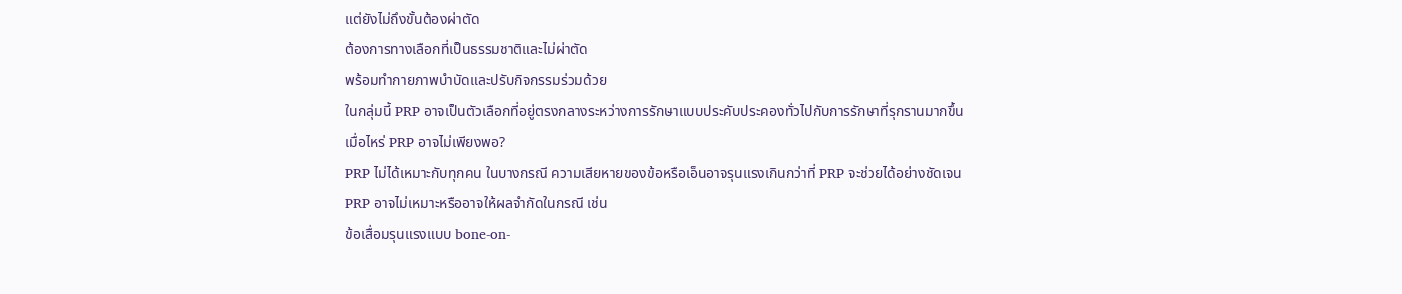แต่ยังไม่ถึงขั้นต้องผ่าตัด
ต้องการทางเลือกที่เป็นธรรมชาติและไม่ผ่าตัด
พร้อมทำกายภาพบำบัดและปรับกิจกรรมร่วมด้วย
ในกลุ่มนี้ PRP อาจเป็นตัวเลือกที่อยู่ตรงกลางระหว่างการรักษาแบบประคับประคองทั่วไปกับการรักษาที่รุกรานมากขึ้น
เมื่อไหร่ PRP อาจไม่เพียงพอ?
PRP ไม่ได้เหมาะกับทุกคน ในบางกรณี ความเสียหายของข้อหรือเอ็นอาจรุนแรงเกินกว่าที่ PRP จะช่วยได้อย่างชัดเจน
PRP อาจไม่เหมาะหรืออาจให้ผลจำกัดในกรณี เช่น
ข้อเสื่อมรุนแรงแบบ bone-on-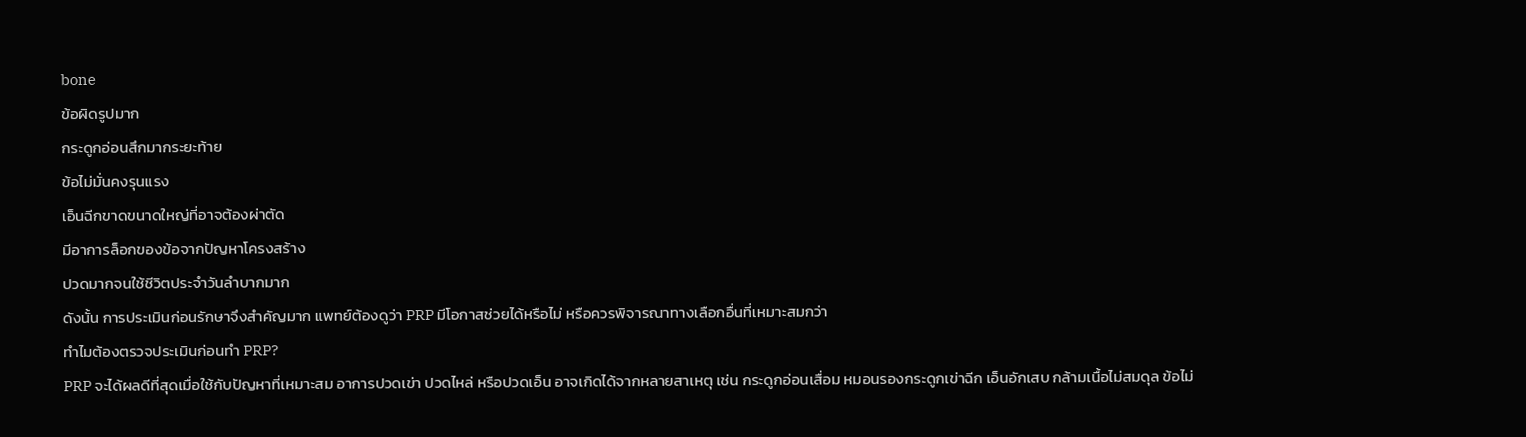bone
ข้อผิดรูปมาก
กระดูกอ่อนสึกมากระยะท้าย
ข้อไม่มั่นคงรุนแรง
เอ็นฉีกขาดขนาดใหญ่ที่อาจต้องผ่าตัด
มีอาการล็อกของข้อจากปัญหาโครงสร้าง
ปวดมากจนใช้ชีวิตประจำวันลำบากมาก
ดังนั้น การประเมินก่อนรักษาจึงสำคัญมาก แพทย์ต้องดูว่า PRP มีโอกาสช่วยได้หรือไม่ หรือควรพิจารณาทางเลือกอื่นที่เหมาะสมกว่า
ทำไมต้องตรวจประเมินก่อนทำ PRP?
PRP จะได้ผลดีที่สุดเมื่อใช้กับปัญหาที่เหมาะสม อาการปวดเข่า ปวดไหล่ หรือปวดเอ็น อาจเกิดได้จากหลายสาเหตุ เช่น กระดูกอ่อนเสื่อม หมอนรองกระดูกเข่าฉีก เอ็นอักเสบ กล้ามเนื้อไม่สมดุล ข้อไม่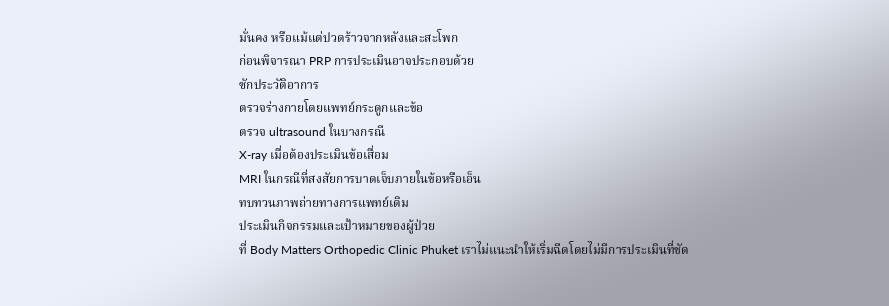มั่นคง หรือแม้แต่ปวดร้าวจากหลังและสะโพก
ก่อนพิจารณา PRP การประเมินอาจประกอบด้วย
ซักประวัติอาการ
ตรวจร่างกายโดยแพทย์กระดูกและข้อ
ตรวจ ultrasound ในบางกรณี
X-ray เมื่อต้องประเมินข้อเสื่อม
MRI ในกรณีที่สงสัยการบาดเจ็บภายในข้อหรือเอ็น
ทบทวนภาพถ่ายทางการแพทย์เดิม
ประเมินกิจกรรมและเป้าหมายของผู้ป่วย
ที่ Body Matters Orthopedic Clinic Phuket เราไม่แนะนำให้เริ่มฉีดโดยไม่มีการประเมินที่ชัด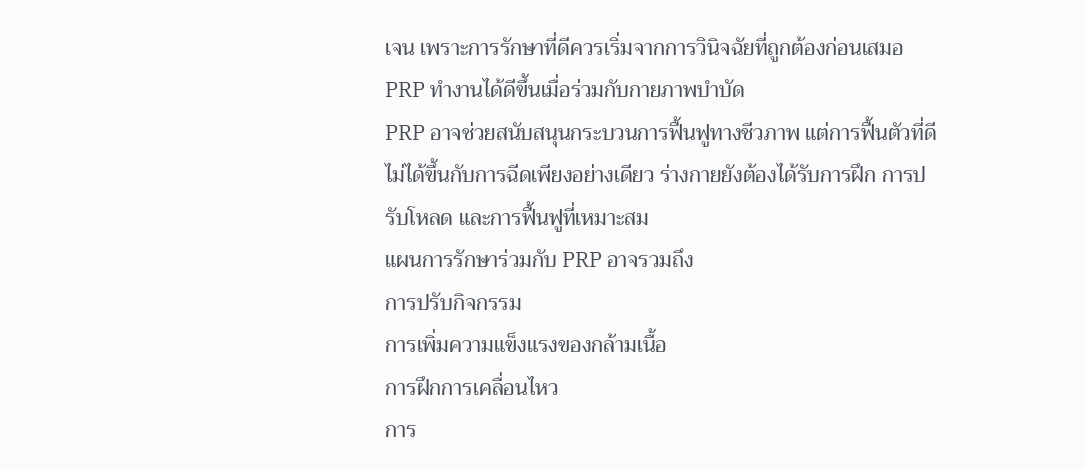เจน เพราะการรักษาที่ดีควรเริ่มจากการวินิจฉัยที่ถูกต้องก่อนเสมอ
PRP ทำงานได้ดีขึ้นเมื่อร่วมกับกายภาพบำบัด
PRP อาจช่วยสนับสนุนกระบวนการฟื้นฟูทางชีวภาพ แต่การฟื้นตัวที่ดีไม่ได้ขึ้นกับการฉีดเพียงอย่างเดียว ร่างกายยังต้องได้รับการฝึก การปรับโหลด และการฟื้นฟูที่เหมาะสม
แผนการรักษาร่วมกับ PRP อาจรวมถึง
การปรับกิจกรรม
การเพิ่มความแข็งแรงของกล้ามเนื้อ
การฝึกการเคลื่อนไหว
การ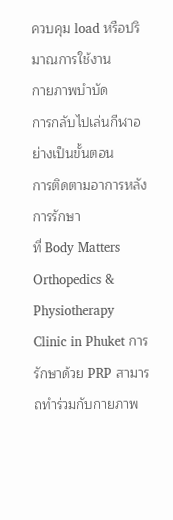ควบคุม load หรือปริมาณการใช้งาน
กายภาพบำบัด
การกลับไปเล่นกีฬาอย่างเป็นขั้นตอน
การติดตามอาการหลังการรักษา
ที่ Body Matters Orthopedics & Physiotherapy Clinic in Phuket การรักษาด้วย PRP สามารถทำร่วมกับกายภาพ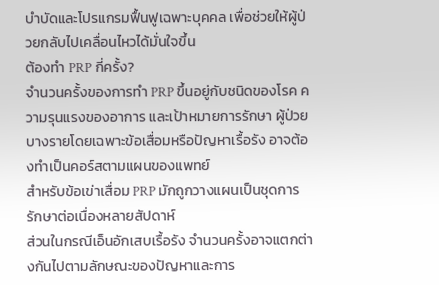บำบัดและโปรแกรมฟื้นฟูเฉพาะบุคคล เพื่อช่วยให้ผู้ป่วยกลับไปเคลื่อนไหวได้มั่นใจขึ้น
ต้องทำ PRP กี่ครั้ง?
จำนวนครั้งของการทำ PRP ขึ้นอยู่กับชนิดของโรค ความรุนแรงของอาการ และเป้าหมายการรักษา ผู้ป่วยบางรายโดยเฉพาะข้อเสื่อมหรือปัญหาเรื้อรัง อาจต้องทำเป็นคอร์สตามแผนของแพทย์
สำหรับข้อเข่าเสื่อม PRP มักถูกวางแผนเป็นชุดการรักษาต่อเนื่องหลายสัปดาห์
ส่วนในกรณีเอ็นอักเสบเรื้อรัง จำนวนครั้งอาจแตกต่างกันไปตามลักษณะของปัญหาและการ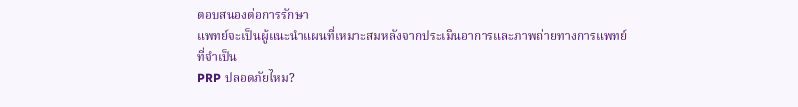ตอบสนองต่อการรักษา
แพทย์จะเป็นผู้แนะนำแผนที่เหมาะสมหลังจากประเมินอาการและภาพถ่ายทางการแพทย์ที่จำเป็น
PRP ปลอดภัยไหม?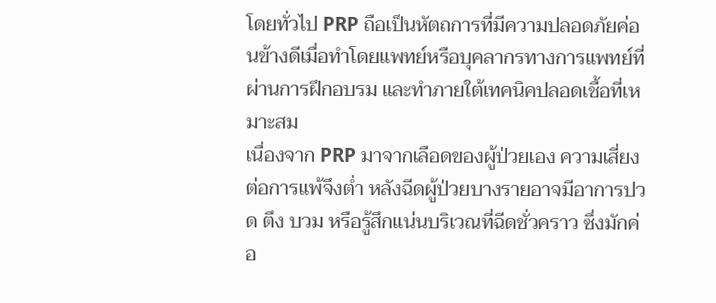โดยทั่วไป PRP ถือเป็นหัตถการที่มีความปลอดภัยค่อนข้างดีเมื่อทำโดยแพทย์หรือบุคลากรทางการแพทย์ที่ผ่านการฝึกอบรม และทำภายใต้เทคนิคปลอดเชื้อที่เหมาะสม
เนื่องจาก PRP มาจากเลือดของผู้ป่วยเอง ความเสี่ยงต่อการแพ้จึงต่ำ หลังฉีดผู้ป่วยบางรายอาจมีอาการปวด ตึง บวม หรือรู้สึกแน่นบริเวณที่ฉีดชั่วคราว ซึ่งมักค่อ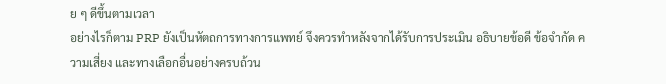ย ๆ ดีขึ้นตามเวลา
อย่างไรก็ตาม PRP ยังเป็นหัตถการทางการแพทย์ จึงควรทำหลังจากได้รับการประเมิน อธิบายข้อดี ข้อจำกัด ความเสี่ยง และทางเลือกอื่นอย่างครบถ้วน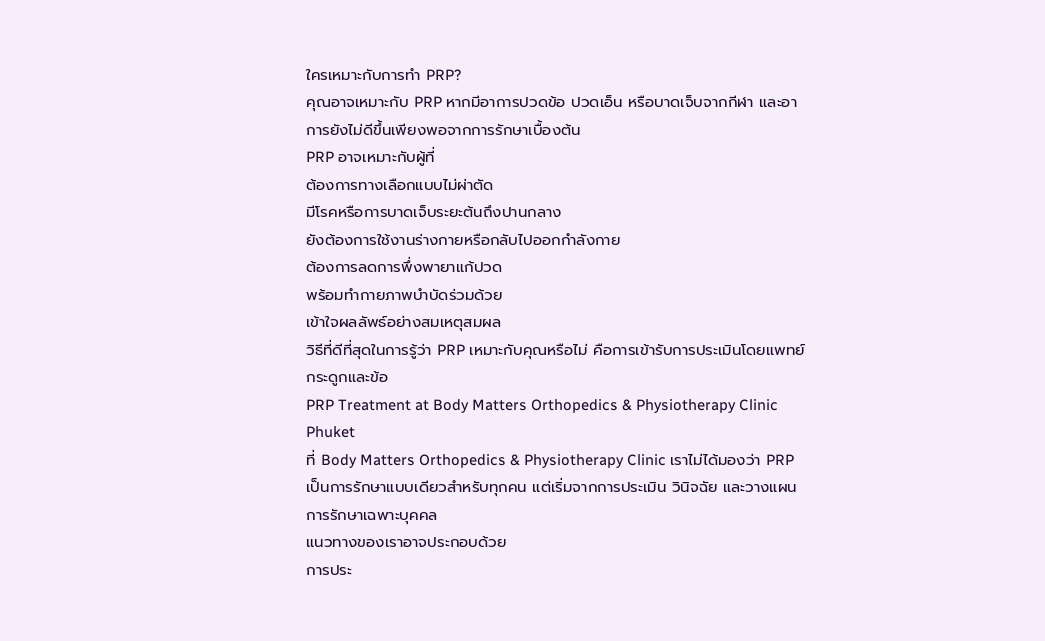ใครเหมาะกับการทำ PRP?
คุณอาจเหมาะกับ PRP หากมีอาการปวดข้อ ปวดเอ็น หรือบาดเจ็บจากกีฬา และอาการยังไม่ดีขึ้นเพียงพอจากการรักษาเบื้องต้น
PRP อาจเหมาะกับผู้ที่
ต้องการทางเลือกแบบไม่ผ่าตัด
มีโรคหรือการบาดเจ็บระยะต้นถึงปานกลาง
ยังต้องการใช้งานร่างกายหรือกลับไปออกกำลังกาย
ต้องการลดการพึ่งพายาแก้ปวด
พร้อมทำกายภาพบำบัดร่วมด้วย
เข้าใจผลลัพธ์อย่างสมเหตุสมผล
วิธีที่ดีที่สุดในการรู้ว่า PRP เหมาะกับคุณหรือไม่ คือการเข้ารับการประเมินโดยแพทย์กระดูกและข้อ
PRP Treatment at Body Matters Orthopedics & Physiotherapy Clinic Phuket
ที่ Body Matters Orthopedics & Physiotherapy Clinic เราไม่ได้มองว่า PRP เป็นการรักษาแบบเดียวสำหรับทุกคน แต่เริ่มจากการประเมิน วินิจฉัย และวางแผนการรักษาเฉพาะบุคคล
แนวทางของเราอาจประกอบด้วย
การประ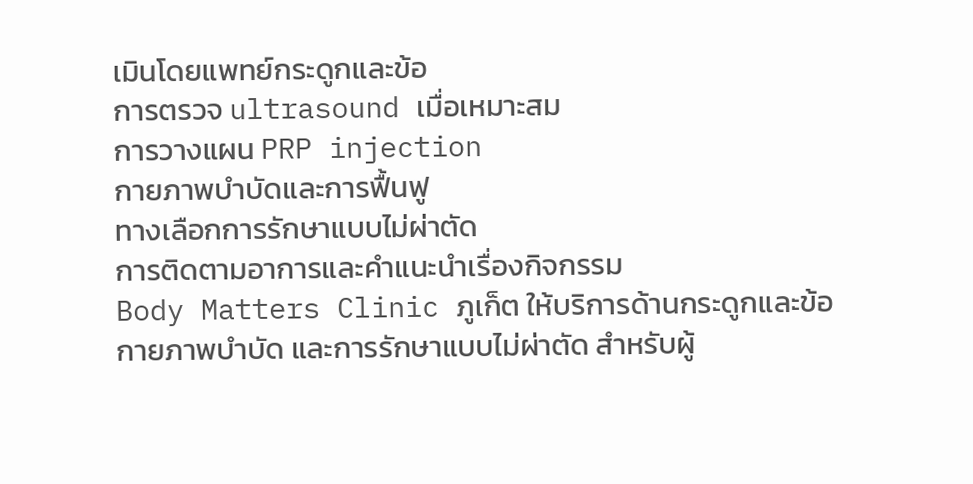เมินโดยแพทย์กระดูกและข้อ
การตรวจ ultrasound เมื่อเหมาะสม
การวางแผน PRP injection
กายภาพบำบัดและการฟื้นฟู
ทางเลือกการรักษาแบบไม่ผ่าตัด
การติดตามอาการและคำแนะนำเรื่องกิจกรรม
Body Matters Clinic ภูเก็ต ให้บริการด้านกระดูกและข้อ กายภาพบำบัด และการรักษาแบบไม่ผ่าตัด สำหรับผู้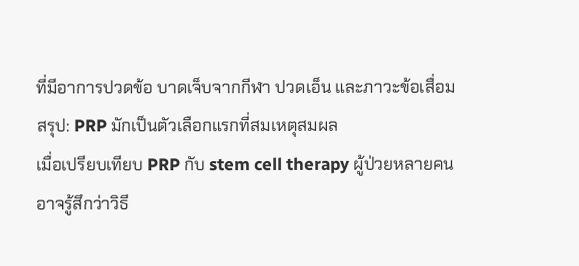ที่มีอาการปวดข้อ บาดเจ็บจากกีฬา ปวดเอ็น และภาวะข้อเสื่อม
สรุป: PRP มักเป็นตัวเลือกแรกที่สมเหตุสมผล
เมื่อเปรียบเทียบ PRP กับ stem cell therapy ผู้ป่วยหลายคนอาจรู้สึกว่าวิธี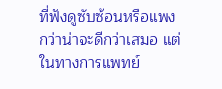ที่ฟังดูซับซ้อนหรือแพงกว่าน่าจะดีกว่าเสมอ แต่ในทางการแพทย์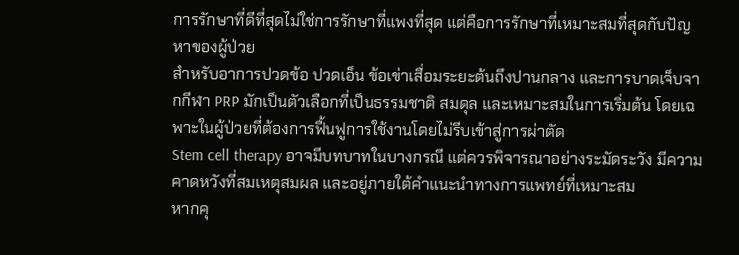การรักษาที่ดีที่สุดไม่ใช่การรักษาที่แพงที่สุด แต่คือการรักษาที่เหมาะสมที่สุดกับปัญหาของผู้ป่วย
สำหรับอาการปวดข้อ ปวดเอ็น ข้อเข่าเสื่อมระยะต้นถึงปานกลาง และการบาดเจ็บจากกีฬา PRP มักเป็นตัวเลือกที่เป็นธรรมชาติ สมดุล และเหมาะสมในการเริ่มต้น โดยเฉพาะในผู้ป่วยที่ต้องการฟื้นฟูการใช้งานโดยไม่รีบเข้าสู่การผ่าตัด
Stem cell therapy อาจมีบทบาทในบางกรณี แต่ควรพิจารณาอย่างระมัดระวัง มีความคาดหวังที่สมเหตุสมผล และอยู่ภายใต้คำแนะนำทางการแพทย์ที่เหมาะสม
หากคุ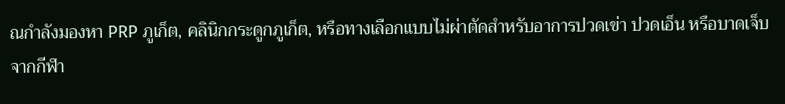ณกำลังมองหา PRP ภูเก็ต, คลินิกกระดูกภูเก็ต, หรือทางเลือกแบบไม่ผ่าตัดสำหรับอาการปวดเข่า ปวดเอ็น หรือบาดเจ็บจากกีฬา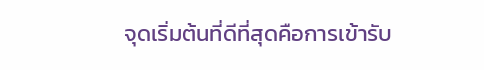จุดเริ่มต้นที่ดีที่สุดคือการเข้ารับ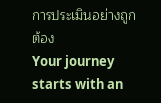การประเมินอย่างถูกต้อง
Your journey starts with an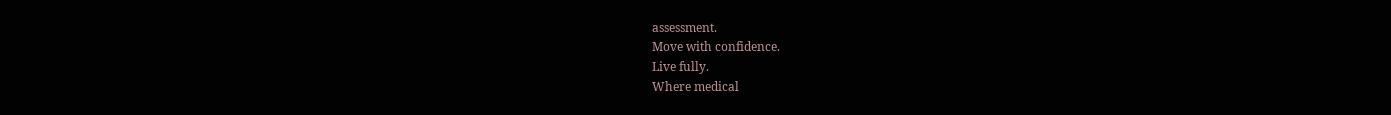assessment.
Move with confidence.
Live fully.
Where medical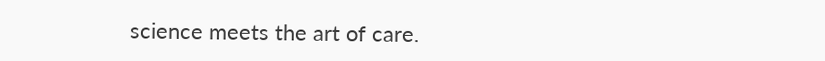science meets the art of care.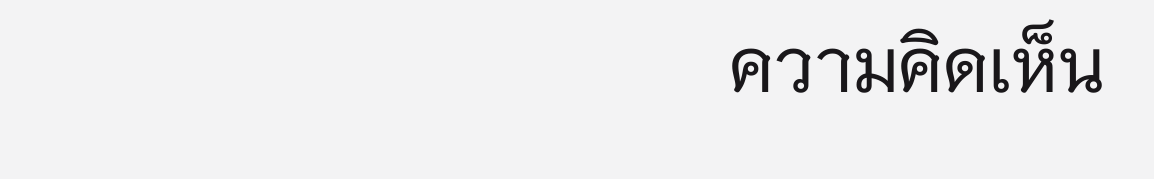ความคิดเห็น